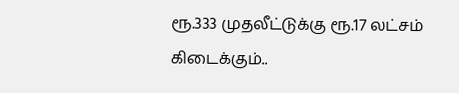ரூ.333 முதலீட்டுக்கு ரூ.17 லட்சம் கிடைக்கும்..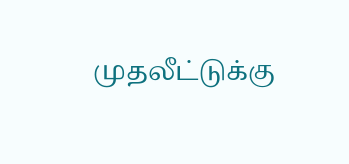முதலீட்டுக்கு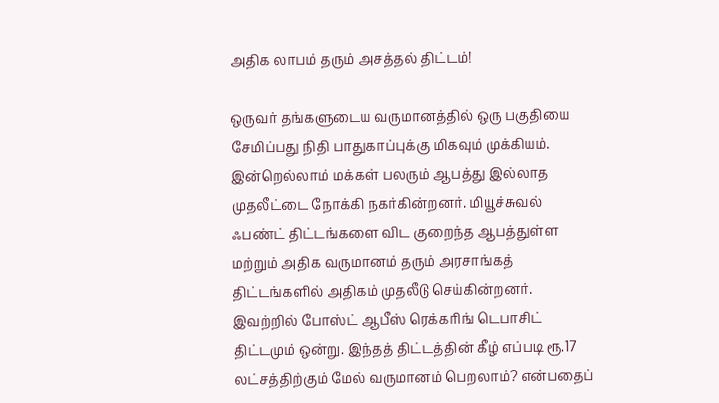அதிக லாபம் தரும் அசத்தல் திட்டம்!

ஒருவர் தங்களுடைய வருமானத்தில் ஒரு பகுதியை சேமிப்பது நிதி பாதுகாப்புக்கு மிகவும் முக்கியம். இன்றெல்லாம் மக்கள் பலரும் ஆபத்து இல்லாத முதலீட்டை நோக்கி நகர்கின்றனர். மியூச்சுவல் ஃபண்ட் திட்டங்களை விட குறைந்த ஆபத்துள்ள மற்றும் அதிக வருமானம் தரும் அரசாங்கத் திட்டங்களில் அதிகம் முதலீடு செய்கின்றனர். இவற்றில் போஸ்ட் ஆபீஸ் ரெக்கரிங் டெபாசிட் திட்டமும் ஒன்று. இந்தத் திட்டத்தின் கீழ் எப்படி ரூ.17 லட்சத்திற்கும் மேல் வருமானம் பெறலாம்? என்பதைப்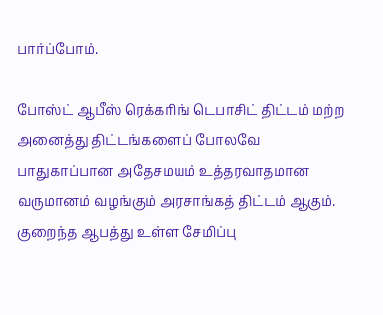பார்ப்போம்.

போஸ்ட் ஆபீஸ் ரெக்கரிங் டெபாசிட் திட்டம் மற்ற அனைத்து திட்டங்களைப் போலவே பாதுகாப்பான அதேசமயம் உத்தரவாதமான வருமானம் வழங்கும் அரசாங்கத் திட்டம் ஆகும். குறைந்த ஆபத்து உள்ள சேமிப்பு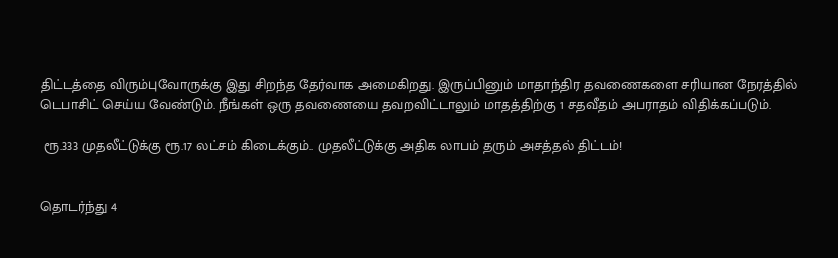திட்டத்தை விரும்புவோருக்கு இது சிறந்த தேர்வாக அமைகிறது. இருப்பினும் மாதாந்திர தவணைகளை சரியான நேரத்தில் டெபாசிட் செய்ய வேண்டும். நீங்கள் ஒரு தவணையை தவறவிட்டாலும் மாதத்திற்கு 1 சதவீதம் அபராதம் விதிக்கப்படும்.

 ரூ.333 முதலீட்டுக்கு ரூ.17 லட்சம் கிடைக்கும்.. முதலீட்டுக்கு அதிக லாபம் தரும் அசத்தல் திட்டம்!


தொடர்ந்து 4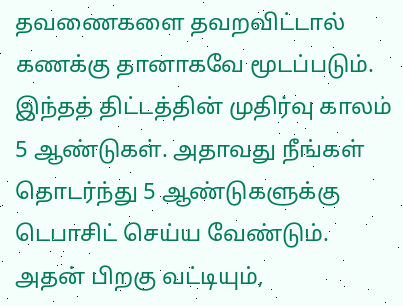தவணைகளை தவறவிட்டால் கணக்கு தானாகவே மூடப்படும். இந்தத் திட்டத்தின் முதிர்வு காலம் 5 ஆண்டுகள். அதாவது நீங்கள் தொடர்ந்து 5 ஆண்டுகளுக்கு டெபாசிட் செய்ய வேண்டும். அதன் பிறகு வட்டியும்,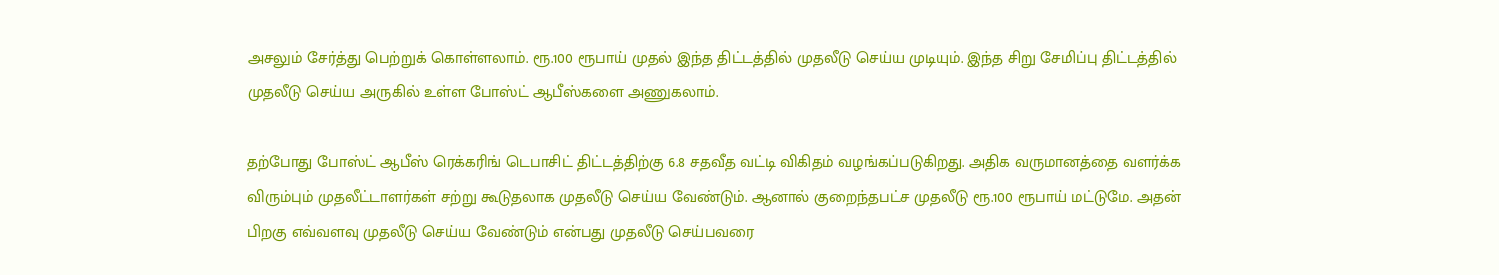அசலும் சேர்த்து பெற்றுக் கொள்ளலாம். ரூ.100 ரூபாய் முதல் இந்த திட்டத்தில் முதலீடு செய்ய முடியும். இந்த சிறு சேமிப்பு திட்டத்தில் முதலீடு செய்ய அருகில் உள்ள போஸ்ட் ஆபீஸ்களை அணுகலாம்.

தற்போது போஸ்ட் ஆபீஸ் ரெக்கரிங் டெபாசிட் திட்டத்திற்கு 6.8 சதவீத வட்டி விகிதம் வழங்கப்படுகிறது. அதிக வருமானத்தை வளர்க்க விரும்பும் முதலீட்டாளர்கள் சற்று கூடுதலாக முதலீடு செய்ய வேண்டும். ஆனால் குறைந்தபட்ச முதலீடு ரூ.100 ரூபாய் மட்டுமே. அதன் பிறகு எவ்வளவு முதலீடு செய்ய வேண்டும் என்பது முதலீடு செய்பவரை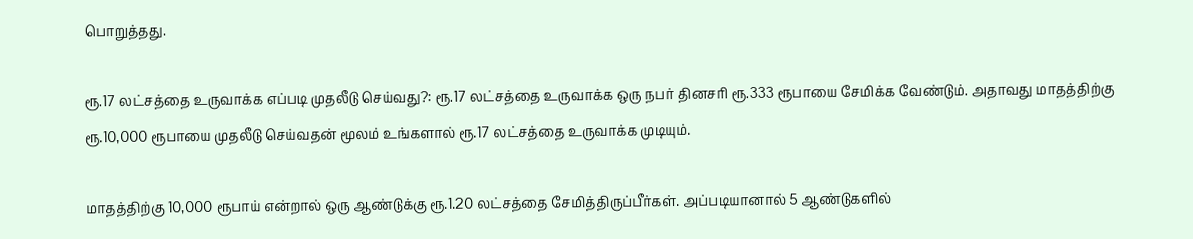பொறுத்தது.

ரூ.17 லட்சத்தை உருவாக்க எப்படி முதலீடு செய்வது?: ரூ.17 லட்சத்தை உருவாக்க ஒரு நபர் தினசரி ரூ.333 ரூபாயை சேமிக்க வேண்டும். அதாவது மாதத்திற்கு ரூ.10,000 ரூபாயை முதலீடு செய்வதன் மூலம் உங்களால் ரூ.17 லட்சத்தை உருவாக்க முடியும்.

மாதத்திற்கு 10,000 ரூபாய் என்றால் ஒரு ஆண்டுக்கு ரூ.1.20 லட்சத்தை சேமித்திருப்பீர்கள். அப்படியானால் 5 ஆண்டுகளில்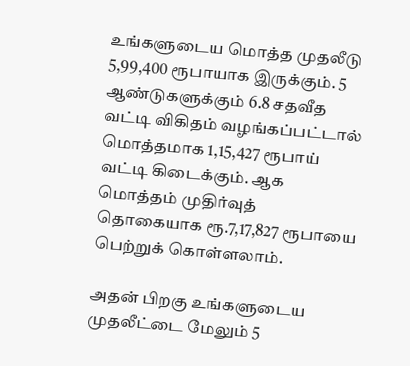உங்களுடைய மொத்த முதலீடு 5,99,400 ரூபாயாக இருக்கும். 5 ஆண்டுகளுக்கும் 6.8 சதவீத வட்டி விகிதம் வழங்கப்பட்டால் மொத்தமாக 1,15,427 ரூபாய் வட்டி கிடைக்கும். ஆக மொத்தம் முதிர்வுத் தொகையாக ரூ.7,17,827 ரூபாயை பெற்றுக் கொள்ளலாம்.

அதன் பிறகு உங்களுடைய முதலீட்டை மேலும் 5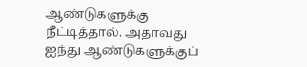ஆண்டுகளுக்கு நீட்டித்தால். அதாவது ஐந்து ஆண்டுகளுக்குப்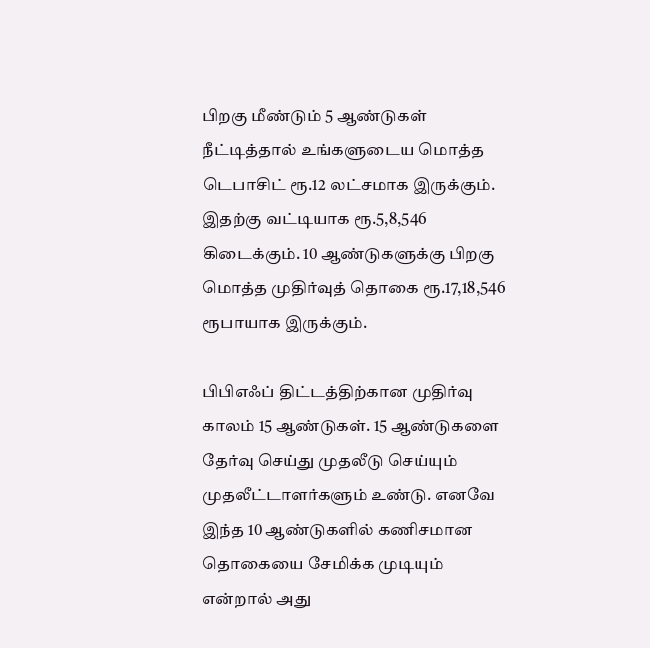பிறகு மீண்டும் 5 ஆண்டுகள் நீட்டித்தால் உங்களுடைய மொத்த டெபாசிட் ரூ.12 லட்சமாக இருக்கும். இதற்கு வட்டியாக ரூ.5,8,546 கிடைக்கும். 10 ஆண்டுகளுக்கு பிறகு மொத்த முதிர்வுத் தொகை ரூ.17,18,546 ரூபாயாக இருக்கும்.

பிபிஎஃப் திட்டத்திற்கான முதிர்வு காலம் 15 ஆண்டுகள். 15 ஆண்டுகளை தேர்வு செய்து முதலீடு செய்யும் முதலீட்டாளர்களும் உண்டு. எனவே இந்த 10 ஆண்டுகளில் கணிசமான தொகையை சேமிக்க முடியும் என்றால் அது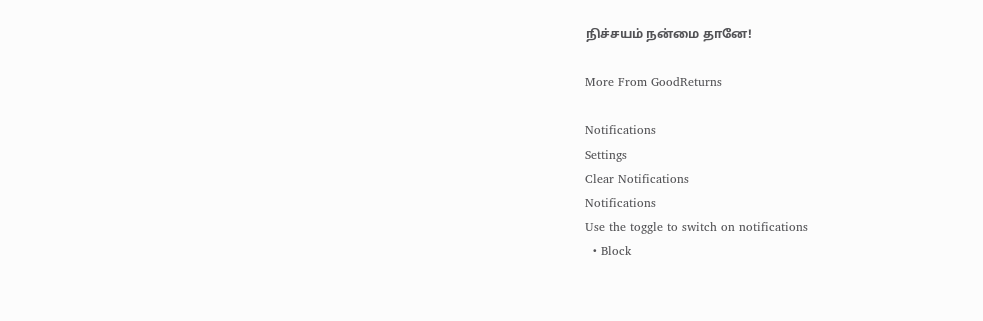நிச்சயம் நன்மை தானே!

More From GoodReturns

Notifications
Settings
Clear Notifications
Notifications
Use the toggle to switch on notifications
  • Block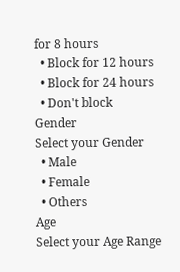for 8 hours
  • Block for 12 hours
  • Block for 24 hours
  • Don't block
Gender
Select your Gender
  • Male
  • Female
  • Others
Age
Select your Age Range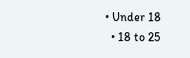• Under 18
  • 18 to 25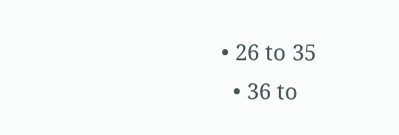• 26 to 35
  • 36 to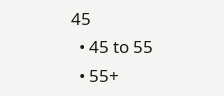45
  • 45 to 55
  • 55+